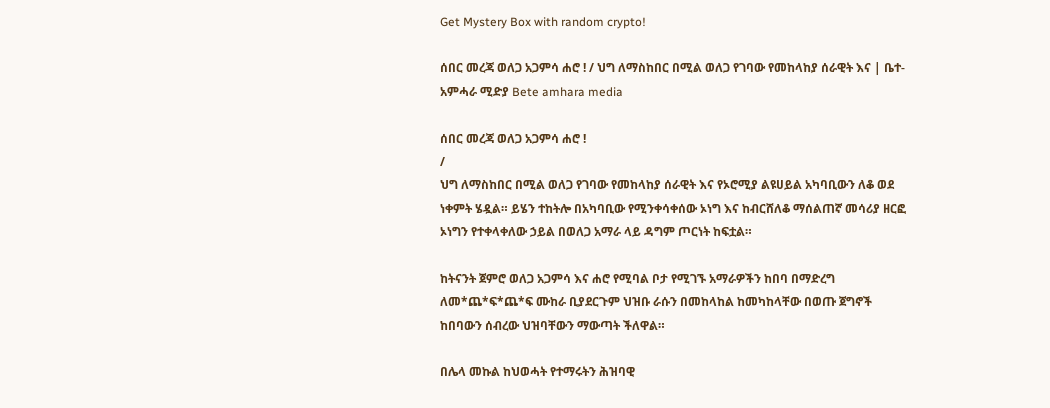Get Mystery Box with random crypto!

ሰበር መረጃ ወለጋ አጋምሳ ሐሮ ! / ህግ ለማስከበር በሚል ወለጋ የገባው የመከላከያ ሰራዊት እና | ቤተ-አምሓራ ሚድያ Bete amhara media

ሰበር መረጃ ወለጋ አጋምሳ ሐሮ !
/
ህግ ለማስከበር በሚል ወለጋ የገባው የመከላከያ ሰራዊት እና የኦሮሚያ ልዩሀይል አካባቢውን ለቆ ወደ ነቀምት ሄዷል። ይሄን ተከትሎ በአካባቢው የሚንቀሳቀሰው ኦነግ እና ከብርሸለቆ ማሰልጠኛ መሳሪያ ዘርፎ ኦነግን የተቀላቀለው ኃይል በወለጋ አማራ ላይ ዳግም ጦርነት ከፍቷል።

ከትናንት ጀምሮ ወለጋ አጋምሳ እና ሐሮ የሚባል ቦታ የሚገኙ አማራዎችን ከበባ በማድረግ ለመ*ጨ*ፍ*ጨ*ፍ ሙከራ ቢያደርጉም ህዝቡ ራሱን በመከላከል ከመካከላቸው በወጡ ጀግኖች ከበባውን ሰብረው ህዝባቸውን ማውጣት ችለዋል።

በሌላ መኩል ከህወሓት የተማሩትን ሕዝባዊ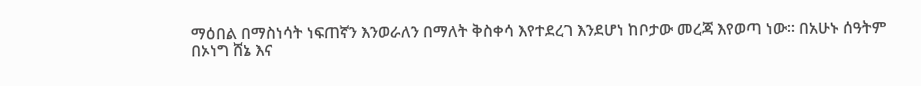ማዕበል በማስነሳት ነፍጠኛን እንወራለን በማለት ቅስቀሳ እየተደረገ እንደሆነ ከቦታው መረጃ እየወጣ ነው። በአሁኑ ሰዓትም በኦነግ ሸኔ እና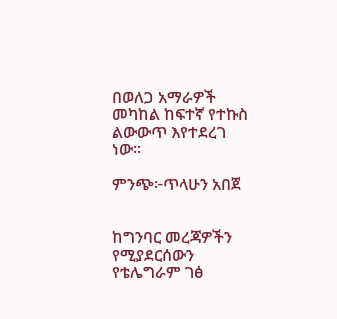በወለጋ አማራዎች መካከል ከፍተኛ የተኩስ ልውውጥ እየተደረገ ነው።

ምንጭ፦ጥላሁን አበጀ


ከግንባር መረጃዎችን የሚያደርሰውን የቴሌግራም ገፅ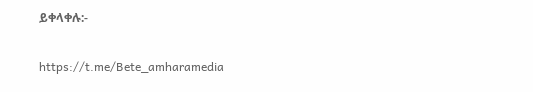ይቀላቀሉ:-

https://t.me/Bete_amharamedia